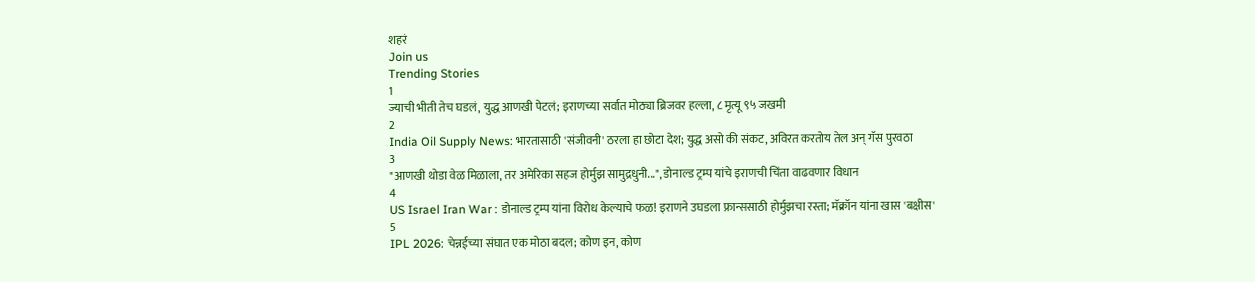शहरं
Join us
Trending Stories
1
ज्याची भीती तेच घडलं, युद्ध आणखी पेटलं; इराणच्या सर्वात मोठ्या ब्रिजवर हल्ला, ८ मृत्यू ९५ जखमी
2
India Oil Supply News: भारतासाठी 'संजीवनी' ठरला हा छोटा देश; युद्ध असो की संकट, अविरत करतोय तेल अन् गॅस पुरवठा
3
"आणखी थोडा वेळ मिळाला, तर अमेरिका सहज होर्मुझ सामुद्रधुनी...", डोनाल्ड ट्रम्प यांचे इराणची चिंता वाढवणार विधान
4
US Israel Iran War : डोनाल्ड ट्रम्प यांना विरोध केल्याचे फळ! इराणने उघडला फ्रान्ससाठी होर्मुझचा रस्ता; मॅक्रॉन यांना खास 'बक्षीस'
5
IPL 2026: चेन्नईच्या संघात एक मोठा बदल; कोण इन, कोण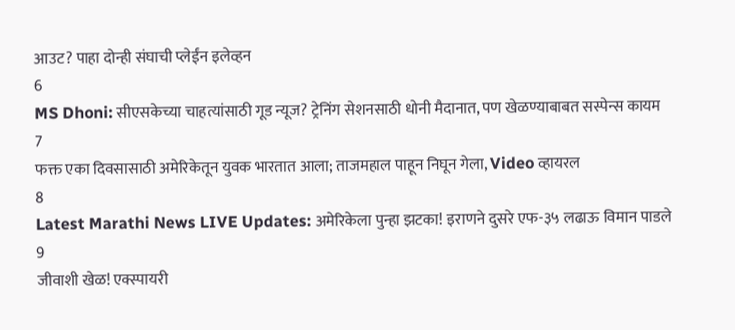आउट? पाहा दोन्ही संघाची प्लेईंन इलेव्हन
6
MS Dhoni: सीएसकेच्या चाहत्यांसाठी गूड न्यूज? ट्रेनिंग सेशनसाठी धोनी मैदानात, पण खेळण्याबाबत सस्पेन्स कायम
7
फक्त एका दिवसासाठी अमेरिकेतून युवक भारतात आला; ताजमहाल पाहून निघून गेला, Video व्हायरल
8
Latest Marathi News LIVE Updates: अमेरिकेला पुन्हा झटका! इराणने दुसरे एफ-३५ लढाऊ विमान पाडले
9
जीवाशी खेळ! एक्स्पायरी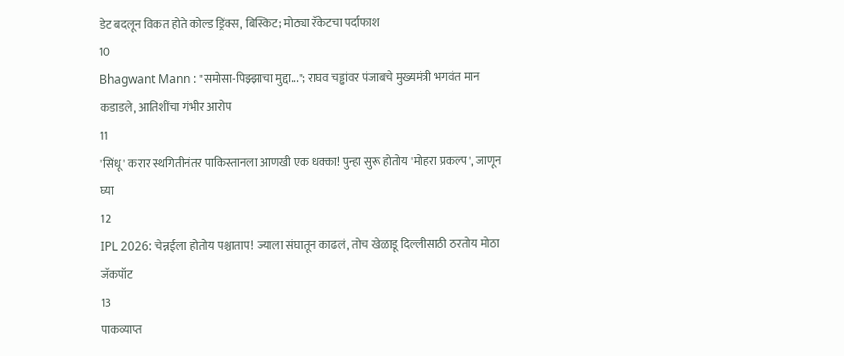डेट बदलून विकत होते कोल्ड ड्रिंक्स, बिस्किट; मोठ्या रॅकेटचा पर्दाफाश
10
Bhagwant Mann : "समोसा-पिझ्झाचा मुद्दा..."; राघव चड्ढांवर पंजाबचे मुख्यमंत्री भगवंत मान कडाडले, आतिशींचा गंभीर आरोप
11
'सिंधू' करार स्थगितीनंतर पाकिस्तानला आणखी एक धक्का! पुन्हा सुरू होतोय 'मोहरा प्रकल्प', जाणून घ्या
12
IPL 2026: चेन्नईला होतोय पश्चाताप! ज्याला संघातून काढलं, तोच खेळाडू दिल्लीसाठी ठरतोय मोठा जॅकपॉट
13
पाकव्याप्त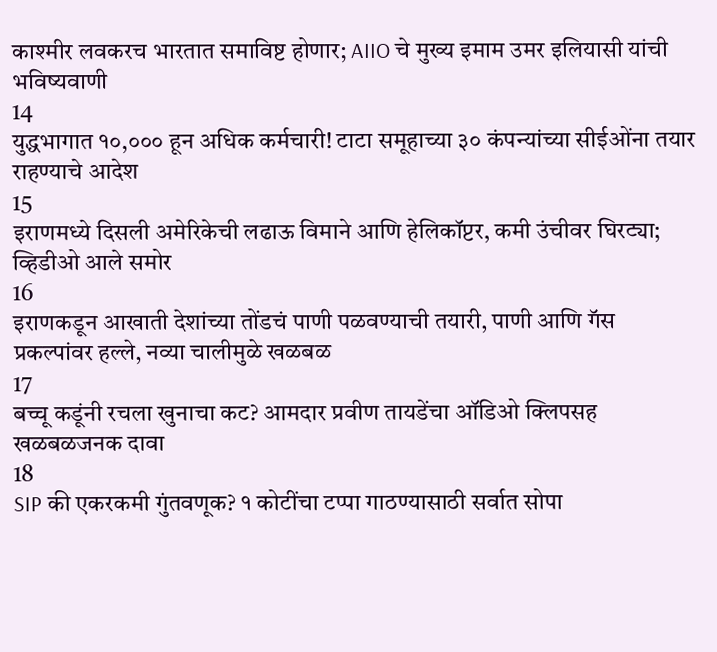काश्मीर लवकरच भारतात समाविष्ट होणार; AIIO चे मुख्य इमाम उमर इलियासी यांची भविष्यवाणी
14
युद्धभागात १०,००० हून अधिक कर्मचारी! टाटा समूहाच्या ३० कंपन्यांच्या सीईओंना तयार राहण्याचे आदेश
15
इराणमध्ये दिसली अमेरिकेची लढाऊ विमाने आणि हेलिकॉप्टर, कमी उंचीवर घिरट्या; व्हिडीओ आले समोर
16
इराणकडून आखाती देशांच्या तोंडचं पाणी पळवण्याची तयारी, पाणी आणि गॅस प्रकल्पांवर हल्ले, नव्या चालीमुळे खळबळ
17
बच्चू कडूंनी रचला खुनाचा कट? आमदार प्रवीण तायडेंचा ऑडिओ क्लिपसह खळबळजनक दावा
18
SIP की एकरकमी गुंतवणूक? १ कोटींचा टप्पा गाठण्यासाठी सर्वात सोपा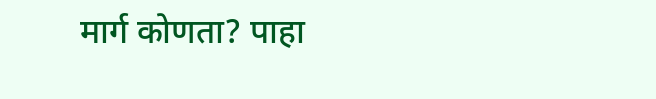मार्ग कोणता? पाहा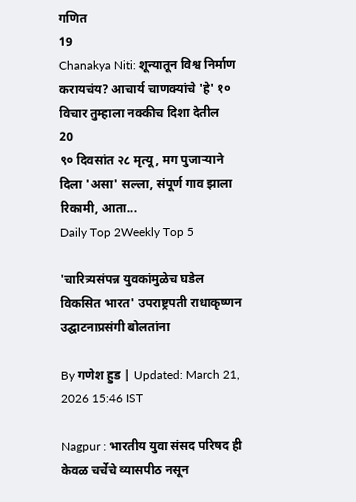गणित
19
Chanakya Niti: शून्यातून विश्व निर्माण करायचंय? आचार्य चाणक्यांचे 'हे' १० विचार तुम्हाला नक्कीच दिशा देतील
20
९० दिवसांत २८ मृत्यू, मग पुजाऱ्याने दिला 'असा' सल्ला, संपूर्ण गाव झाला रिकामी, आता...
Daily Top 2Weekly Top 5

'चारित्र्यसंपन्न युवकांमुळेच घडेल विकसित भारत' उपराष्ट्रपती राधाकृष्णन उद्घाटनाप्रसंगी बोलतांना

By गणेश हुड | Updated: March 21, 2026 15:46 IST

Nagpur : भारतीय युवा संसद परिषद ही केवळ चर्चेचे व्यासपीठ नसून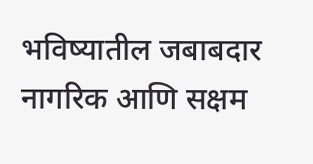भविष्यातील जबाबदार नागरिक आणि सक्षम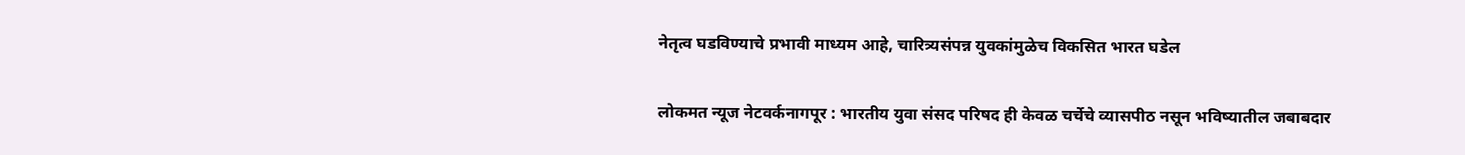नेतृत्व घडविण्याचे प्रभावी माध्यम आहे, चारित्र्यसंपन्न युवकांमुळेच विकसित भारत घडेल

लोकमत न्यूज नेटवर्कनागपूर : भारतीय युवा संसद परिषद ही केवळ चर्चेचे व्यासपीठ नसून भविष्यातील जबाबदार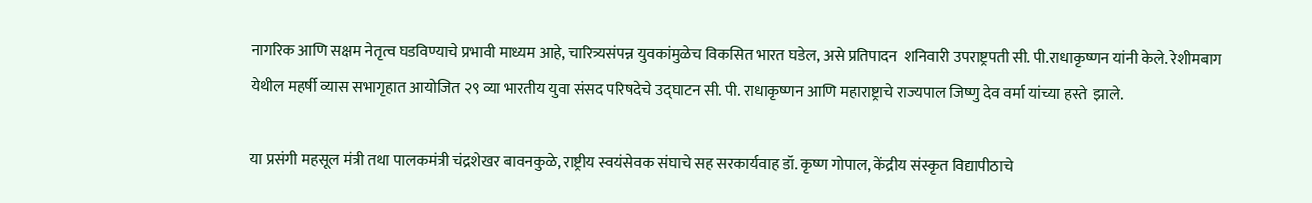नागरिक आणि सक्षम नेतृत्व घडविण्याचे प्रभावी माध्यम आहे, चारित्र्यसंपन्न युवकांमुळेच विकसित भारत घडेल, असे प्रतिपादन  शनिवारी उपराष्ट्रपती सी. पी.राधाकृष्णन यांनी केले. रेशीमबाग येथील महर्षी व्यास सभागृहात आयोजित २९ व्या भारतीय युवा संसद परिषदेचे उद्घाटन सी. पी. राधाकृष्णन आणि महाराष्ट्राचे राज्यपाल जिष्णु देव वर्मा यांच्या हस्ते  झाले.

या प्रसंगी महसूल मंत्री तथा पालकमंत्री चंद्रशेखर बावनकुळे, राष्ट्रीय स्वयंसेवक संघाचे सह सरकार्यवाह डॉ. कृष्ण गोपाल, केंद्रीय संस्कृत विद्यापीठाचे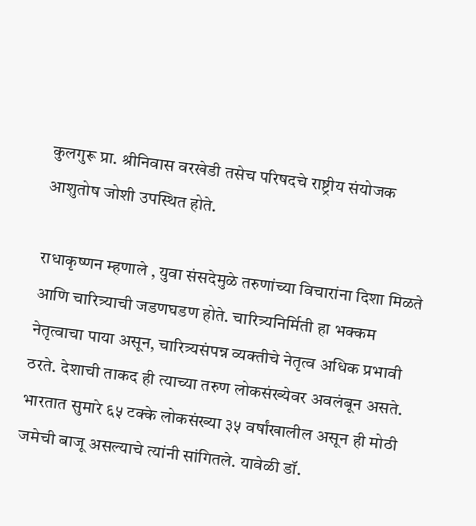कुलगुरू प्रा. श्रीनिवास वरखेडी तसेच परिषदचे राष्ट्रीय संयोजक आशुतोष जोशी उपस्थित होते.

राधाकृष्णन म्हणाले , युवा संसदेमुळे तरुणांच्या विचारांना दिशा मिळते आणि चारित्र्याची जडणघडण होते. चारित्र्यनिर्मिती हा भक्कम नेतृत्वाचा पाया असून, चारित्र्यसंपन्न व्यक्तीचे नेतृत्व अधिक प्रभावी ठरते. देशाची ताकद ही त्याच्या तरुण लोकसंख्येवर अवलंबून असते. भारतात सुमारे ६५ टक्के लोकसंख्या ३५ वर्षांखालील असून ही मोठी जमेची बाजू असल्याचे त्यांनी सांगितले. यावेळी डॉ.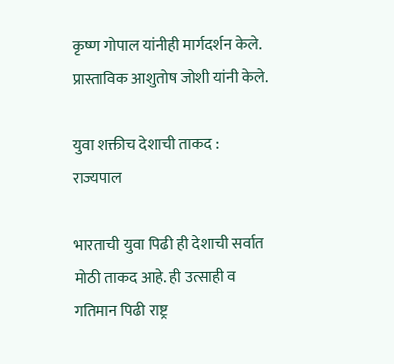कृष्ण गोपाल यांनीही मार्गदर्शन केले.  प्रास्ताविक आशुतोष जोशी यांनी केले.

युवा शक्तीच देशाची ताकद : राज्यपाल

भारताची युवा पिढी ही देशाची सर्वात मोठी ताकद आहे. ही उत्साही व गतिमान पिढी राष्ट्र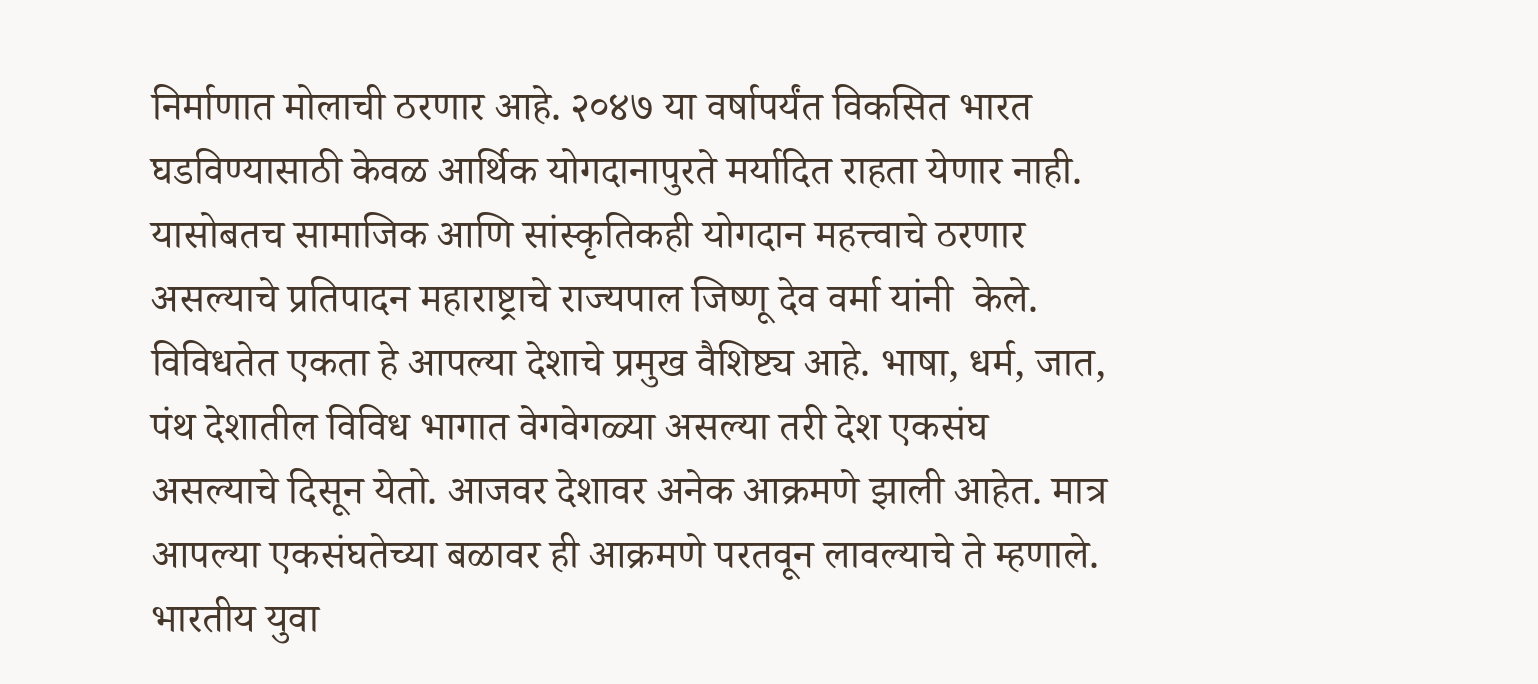निर्माणात मोलाची ठरणार आहे. २०४७ या वर्षापर्यंत विकसित भारत घडविण्यासाठी केवळ आर्थिक योगदानापुरते मर्यादित राहता येणार नाही. यासोबतच सामाजिक आणि सांस्कृतिकही योगदान महत्त्वाचे ठरणार असल्याचे प्रतिपादन महाराष्ट्राचे राज्यपाल जिष्णू देव वर्मा यांनी  केले.  विविधतेत एकता हे आपल्या देशाचे प्रमुख वैशिष्ट्य आहे. भाषा, धर्म, जात, पंथ देशातील विविध भागात वेगवेगळ्या असल्या तरी देश एकसंघ असल्याचे दिसून येतो. आजवर देशावर अनेक आक्रमणे झाली आहेत. मात्र आपल्या एकसंघतेच्या बळावर ही आक्रमणे परतवून लावल्याचे ते म्हणाले. भारतीय युवा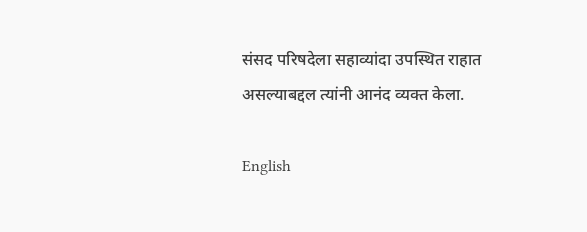संसद परिषदेला सहाव्यांदा उपस्थित राहात असल्याबद्दल त्यांनी आनंद व्यक्त केला.

English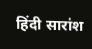हिंदी सारांश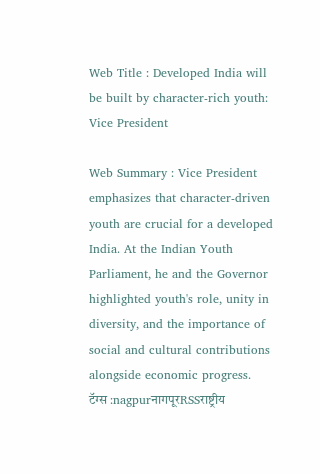Web Title : Developed India will be built by character-rich youth: Vice President

Web Summary : Vice President emphasizes that character-driven youth are crucial for a developed India. At the Indian Youth Parliament, he and the Governor highlighted youth's role, unity in diversity, and the importance of social and cultural contributions alongside economic progress.
टॅग्स :nagpurनागपूरRSSराष्ट्रीय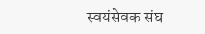स्वयंसेवक संघ